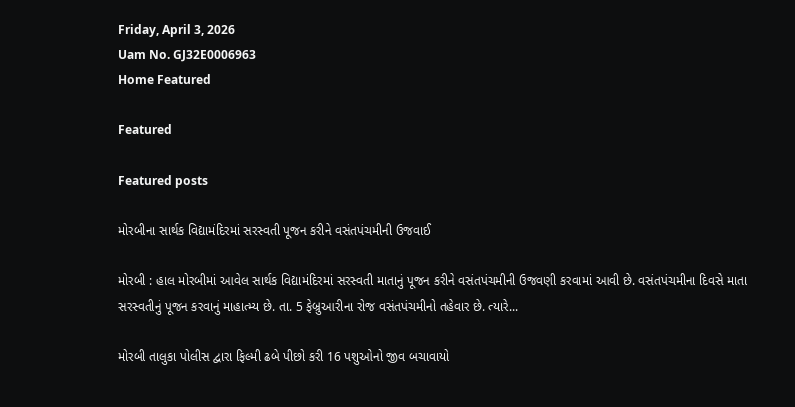Friday, April 3, 2026
Uam No. GJ32E0006963
Home Featured

Featured

Featured posts

મોરબીના સાર્થક વિદ્યામંદિરમાં સરસ્વતી પૂજન કરીને વસંતપંચમીની ઉજવાઈ

મોરબી : હાલ મોરબીમાં આવેલ સાર્થક વિદ્યામંદિરમાં સરસ્વતી માતાનું પૂજન કરીને વસંતપંચમીની ઉજવણી કરવામાં આવી છે. વસંતપંચમીના દિવસે માતા સરસ્વતીનું પૂજન કરવાનું માહાત્મ્ય છે. તા. 5 ફેબ્રુઆરીના રોજ વસંતપંચમીનો તહેવાર છે. ત્યારે...

મોરબી તાલુકા પોલીસ દ્વારા ફિલ્મી ઢબે પીછો કરી 16 પશુઓનો જીવ બચાવાયો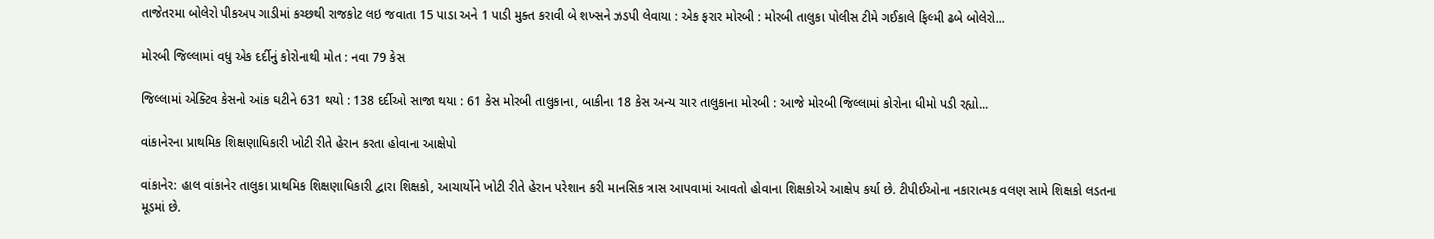તાજેતરમા બોલેરો પીકઅપ ગાડીમાં કચ્છથી રાજકોટ લઇ જવાતા 15 પાડા અને 1 પાડી મુક્ત કરાવી બે શખ્સને ઝડપી લેવાયા : એક ફરાર મોરબી : મોરબી તાલુકા પોલીસ ટીમે ગઈકાલે ફિલ્મી ઢબે બોલેરો...

મોરબી જિલ્લામાં વધુ એક દર્દીનું કોરોનાથી મોત : નવા 79 કેસ

જિલ્લામાં એક્ટિવ કેસનો આંક ઘટીને 631 થયો : 138 દર્દીઓ સાજા થયા : 61 કેસ મોરબી તાલુકાના, બાકીના 18 કેસ અન્ય ચાર તાલુકાના મોરબી : આજે મોરબી જિલ્લામાં કોરોના ધીમો પડી રહ્યો...

વાંકાનેરના પ્રાથમિક શિક્ષણાધિકારી ખોટી રીતે હેરાન કરતા હોવાના આક્ષેપો

વાંકાનેર: હાલ વાંકાનેર તાલુકા પ્રાથમિક શિક્ષણાધિકારી દ્વારા શિક્ષકો, આચાર્યોને ખોટી રીતે હેરાન પરેશાન કરી માનસિક ત્રાસ આપવામાં આવતો હોવાના શિક્ષકોએ આક્ષેપ કર્યા છે. ટીપીઈઓના નકારાત્મક વલણ સામે શિક્ષકો લડતના મૂડમાં છે.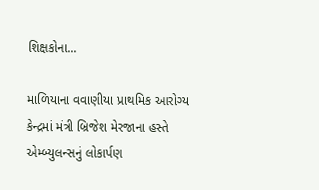શિક્ષકોના...

માળિયાના વવાણીયા પ્રાથમિક આરોગ્ય કેન્દ્રમાં મંત્રી બ્રિજેશ મેરજાના હસ્તે એમ્બ્યુલન્સનું લોકાર્પણ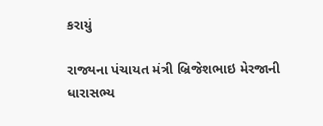કરાયું

રાજ્યના પંચાયત મંત્રી બ્રિજેશભાઇ મેરજાની ધારાસભ્ય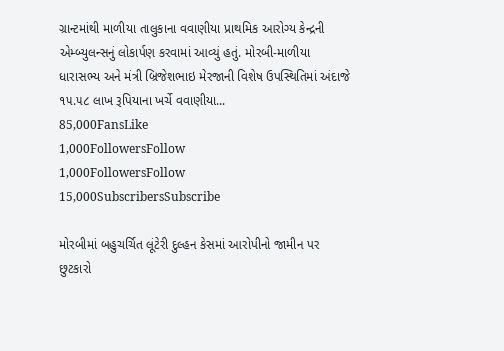ગ્રાન્ટમાંથી માળીયા તાલુકાના વવાણીયા પ્રાથમિક આરોગ્ય કેન્દ્રની એમ્બ્યુલન્સનું લોકાર્પણ કરવામાં આવ્યું હતું. મોરબી-માળીયા ધારાસભ્ય અને મંત્રી બ્રિજેશભાઇ મેરજાની વિશેષ ઉપસ્થિતિમાં અંદાજે ૧૫.૫૮ લાખ રૂપિયાના ખર્ચે વવાણીયા...
85,000FansLike
1,000FollowersFollow
1,000FollowersFollow
15,000SubscribersSubscribe

મોરબીમાં બહુચર્ચિત લૂંટેરી દુલ્હન કેસમાં આરોપીનો જામીન પર છુટકારો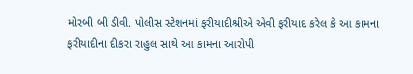મોરબી બી ડીવી. પોલીસ સ્ટેશનમાં ફરીયાદીશ્રીએ એવી ફરીયાદ કરેલ કે આ કામના ફરીયાદીના દીકરા રાહુલ સાથે આ કામના આરોપી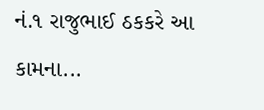નં.૧ રાજુભાઈ ઠકકરે આ કામના...